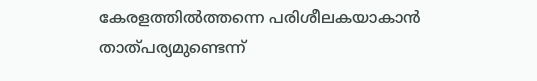കേരളത്തില്‍ത്തന്നെ പരിശീലകയാകാന്‍ താത്പര്യമുണ്ടെന്ന്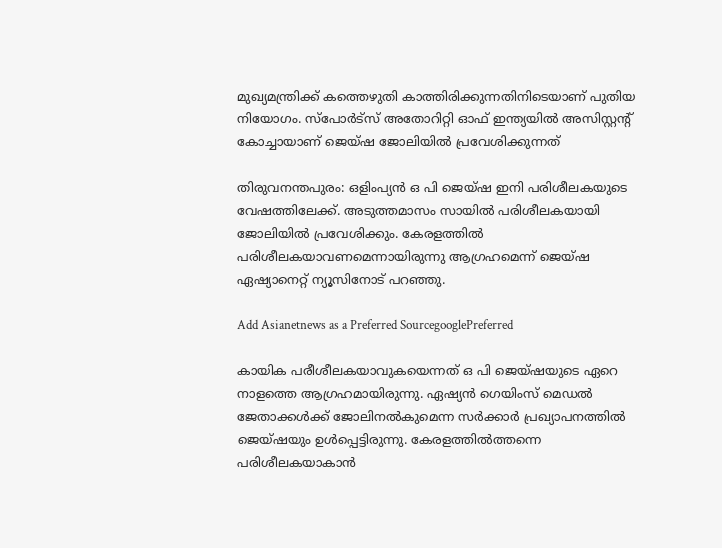മുഖ്യമന്ത്രിക്ക് കത്തെഴുതി കാത്തിരിക്കുന്നതിനിടെയാണ് പുതിയ നിയോഗം. സ്‌പോര്‍ട്‌സ് അതോറിറ്റി ഓഫ് ഇന്ത്യയില്‍ അസിസ്റ്റന്റ് കോച്ചായാണ് ജെയ്ഷ ജോലിയില്‍ പ്രവേശിക്കുന്നത്

തിരുവനന്തപുരം: ഒളിംപ്യന്‍ ഒ പി ജെയ്ഷ ഇനി പരിശീലകയുടെ വേഷത്തിലേക്ക്. അടുത്തമാസം സായില്‍ പരിശീലകയായി ജോലിയില്‍ പ്രവേശിക്കും. കേരളത്തില്‍ പരിശീലകയാവണമെന്നായിരുന്നു ആഗ്രഹമെന്ന് ജെയ്ഷ ഏഷ്യാനെറ്റ് ന്യൂസിനോട് പറഞ്ഞു.

Add Asianetnews as a Preferred SourcegooglePreferred

കായിക പരീശീലകയാവുകയെന്നത് ഒ പി ജെയ്ഷയുടെ ഏറെ നാളത്തെ ആഗ്രഹമായിരുന്നു. ഏഷ്യന്‍ ഗെയിംസ് മെഡല്‍ ജേതാക്കള്‍ക്ക് ജോലിനല്‍കുമെന്ന സര്‍ക്കാര്‍ പ്രഖ്യാപനത്തില്‍ ജെയ്ഷയും ഉള്‍പ്പെട്ടിരുന്നു. കേരളത്തില്‍ത്തന്നെ പരിശീലകയാകാന്‍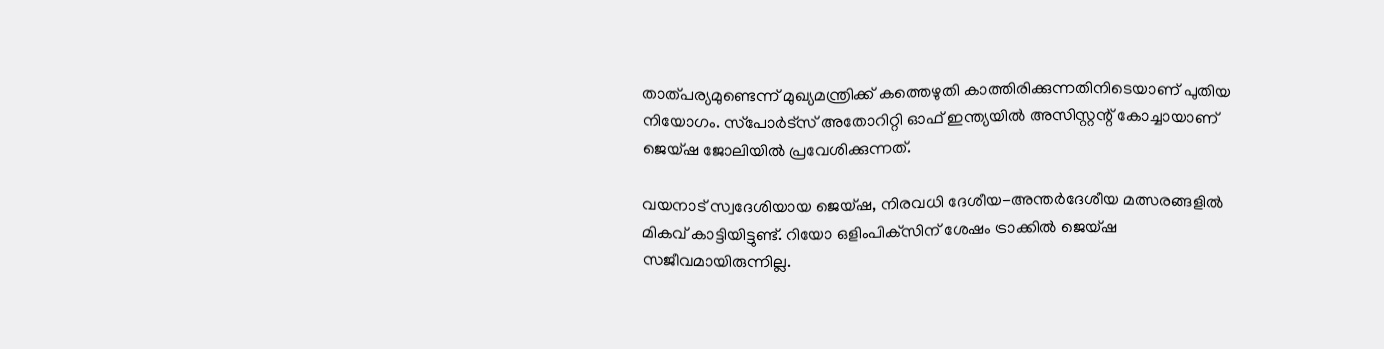താത്പര്യമുണ്ടെന്ന് മുഖ്യമന്ത്രിക്ക് കത്തെഴുതി കാത്തിരിക്കുന്നതിനിടെയാണ് പുതിയ നിയോഗം. സ്‌പോര്‍ട്‌സ് അതോറിറ്റി ഓഫ് ഇന്ത്യയില്‍ അസിസ്റ്റന്റ് കോച്ചായാണ് ജെയ്ഷ ജോലിയില്‍ പ്രവേശിക്കുന്നത്.

വയനാട് സ്വദേശിയായ ജെയ്ഷ, നിരവധി ദേശീയ-അന്തര്‍ദേശീയ മത്സരങ്ങളില്‍ മികവ് കാട്ടിയിട്ടുണ്ട്. റിയോ ഒളിംപിക്‌സിന് ശേഷം ട്രാക്കില്‍ ജെയ്ഷ സജീവമായിരുന്നില്ല.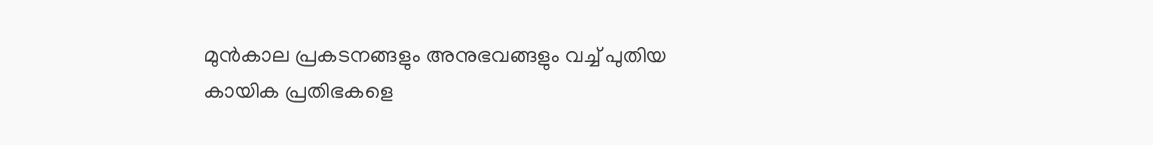മുന്‍കാല പ്രകടനങ്ങളും അനുഭവങ്ങളും വച്ച് പുതിയ കായിക പ്രതിഭകളെ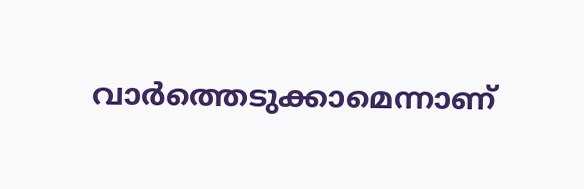വാര്‍ത്തെടുക്കാമെന്നാണ്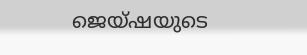ജെയ്ഷയുടെ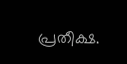പ്രതീക്ഷ.